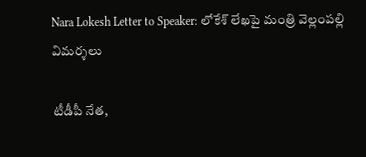Nara Lokesh Letter to Speaker: లోకేశ్ లేఖపై మంత్రి వెల్లంపల్లి విమర్శలు

టీడీపీ నేత,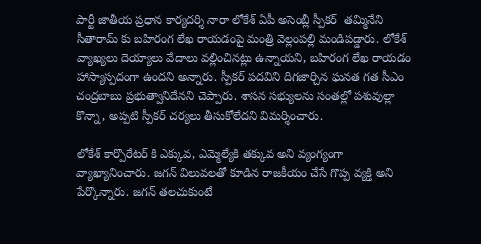పార్టీ జాతీయ ప్రధాన కార్యదర్శి నారా లోకేశ్ ఏపీ అసెంబ్లీ స్పీకర్  తమ్మినేని సీతారామ్ కు బహిరంగ లేఖ రాయడంపై మంత్రి వెల్లంపల్లి మండిపడ్డారు. లోకేశ్ వ్యాఖ్యలు దెయ్యాలు వేదాలు వల్లించినట్లు ఉన్నాయని, బహిరంగ లేఖ రాయడం హాస్యాస్పదంగా ఉందని అన్నారు. స్పీకర్ పదవిని దిగజార్చిన ఘనత గత సీఎం చంద్రబాబు ప్రభుత్వానిదేనని చెప్పారు. శాసన సభ్యులను సంతల్లో పశువుల్లా కొన్నా, అప్పటి స్పీకర్ చర్యలు తీసుకోలేదని విమర్శించారు.

లోకేశ్ కార్పొరేటర్ కి ఎక్కువ, ఎమ్మెల్యేకి తక్కువ అని వ్యంగ్యంగా వ్యాఖ్యానించారు. జగన్ విలువలతో కూడిన రాజకీయం చేసే గొప్ప వ్యక్తి అని పేర్కొన్నారు. జగన్ తలచుకుంటే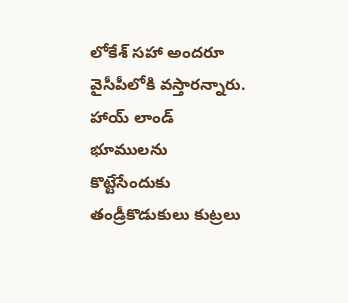లోకేశ్ సహా అందరూ వైసీపీలోకి వస్తారన్నారు. హాయ్ లాండ్ భూములను కొట్టేసేందుకు తండ్రీకొడుకులు కుట్రలు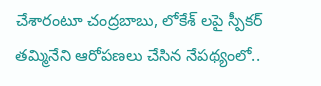చేశారంటూ చంద్రబాబు, లోకేశ్ లపై స్పీకర్ తమ్మినేని ఆరోపణలు చేసిన నేపథ్యంలో..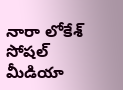నారా లోకేశ్ సోషల్ మీడియా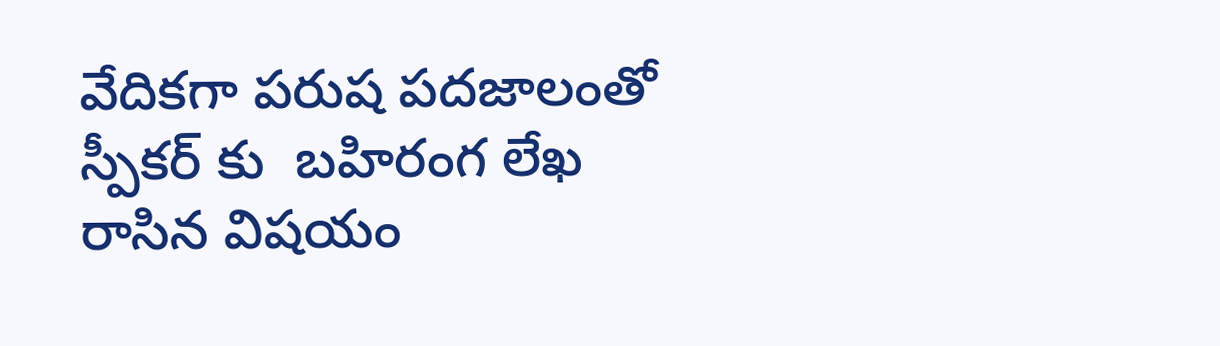వేదికగా పరుష పదజాలంతో స్పీకర్ కు  బహిరంగ లేఖ రాసిన విషయం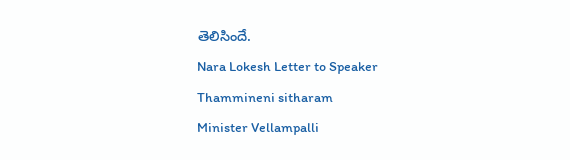తెలిసిందే.
Nara Lokesh Letter to Speaker
Thammineni sitharam
Minister Vellampalli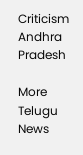Criticism
Andhra Pradesh

More Telugu News